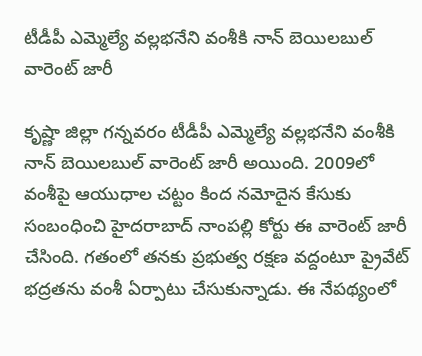టీడీపీ ఎమ్మెల్యే వల్లభనేని వంశీకి నాన్ బెయిలబుల్ వారెంట్ జారీ

కృష్ణా జిల్లా గన్నవరం టీడీపీ ఎమ్మెల్యే వల్లభనేని వంశీకి నాన్ బెయిలబుల్ వారెంట్ జారీ అయింది. 2009లో వంశీపై ఆయుధాల చట్టం కింద నమోదైన కేసుకు సంబంధించి హైదరాబాద్ నాంపల్లి కోర్టు ఈ వారెంట్ జారీ చేసింది. గతంలో తనకు ప్రభుత్వ రక్షణ వద్దంటూ ప్రైవేట్ భద్రతను వంశీ ఏర్పాటు చేసుకున్నాడు. ఈ నేపథ్యంలో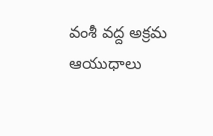వంశీ వద్ద అక్రమ ఆయుధాలు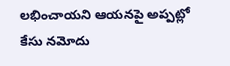లభించాయని ఆయనపై అప్పట్లో కేసు నమోదు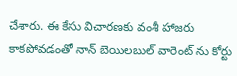చేశారు. ఈ కేసు విచారణకు వంశీ హాజరు కాకపోవడంతో నాన్ బెయిలబుల్ వారెంట్ ను కోర్టు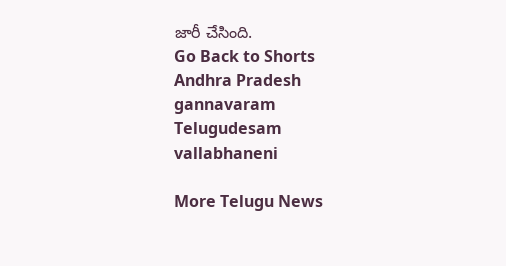జారీ చేసింది.
Go Back to Shorts
Andhra Pradesh
gannavaram
Telugudesam
vallabhaneni

More Telugu News